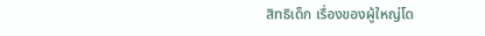สิทธิเด็ก เรื่องของผู้ใหญ่โด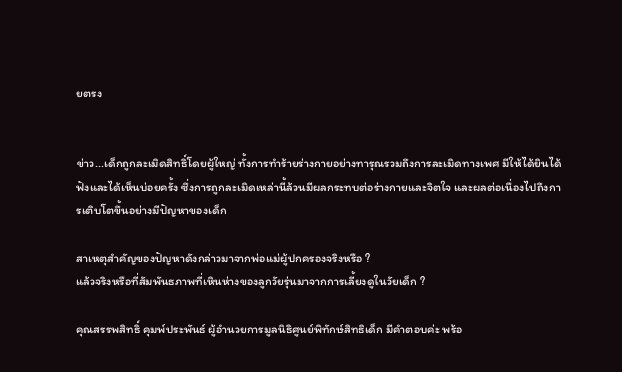ยตรง


ข่าว...เด็กถูกละเมิดสิทธิ์โดยผู้ใหญ่ ทั้งการทำร้ายร่างกายอย่างทารุณรวมถึงการละเมิดทางเพศ มีให้ได้ยินได้ฟังและได้เห็นบ่อยครั้ง ซึ่งการถูกละเมิดเหล่านี้ล้วนมีผลกระทบต่อร่างกายและจิตใจ และผลต่อเนื่องไปถึงการเติบโตขึ้นอย่างมีปัญหาของเด็ก

สาเหตุสำคัญของปัญหาดังกล่าวมาจากพ่อแม่ผู้ปกครองจริงหรือ ?
แล้วจริงหรือที่สัมพันธภาพที่เหินห่างของลูกวัยรุ่นมาจากการเลี้ยงดูในวัยเด็ก ?

คุณสรรพสิทธิ์ คุมพ์ประพันธ์ ผู้อำนวยการมูลนิธิศูนย์พิทักษ์สิทธิเด็ก มีคำตอบค่ะ พร้อ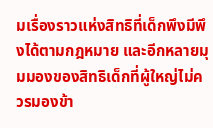มเรื่องราวแห่งสิทธิที่เด็กพึงมีพึงได้ตามกฎหมาย และอีกหลายมุมมองของสิทธิเด็กที่ผู้ใหญ่ไม่ควรมองข้า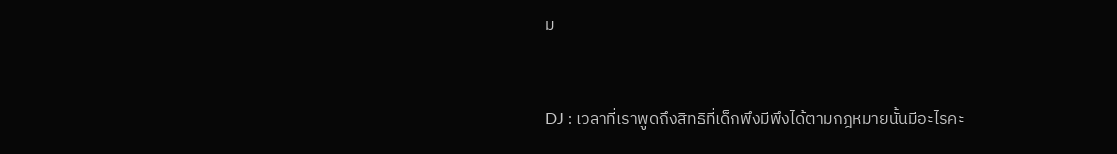ม


DJ : เวลาที่เราพูดถึงสิทธิที่เด็กพึงมีพึงได้ตามกฎหมายนั้นมีอะไรคะ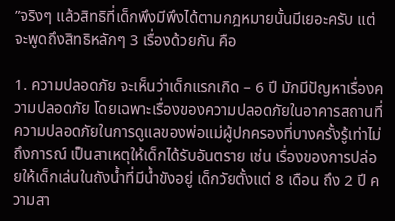”จริงๆ แล้วสิทธิที่เด็กพึงมีพึงได้ตามกฎหมายนั้นมีเยอะครับ แต่จะพูดถึงสิทธิหลักๆ 3 เรื่องด้วยกัน คือ

1. ความปลอดภัย จะเห็นว่าเด็กแรกเกิด – 6 ปี มักมีปัญหาเรื่องความปลอดภัย โดยเฉพาะเรื่องของความปลอดภัยในอาคารสถานที่ ความปลอดภัยในการดูแลของพ่อแม่ผู้ปกครองที่บางครั้งรู้เท่าไม่ถึงการณ์ เป็นสาเหตุให้เด็กได้รับอันตราย เช่น เรื่องของการปล่อยให้เด็กเล่นในถังน้ำที่มีน้ำขังอยู่ เด็กวัยตั้งแต่ 8 เดือน ถึง 2 ปี ความสา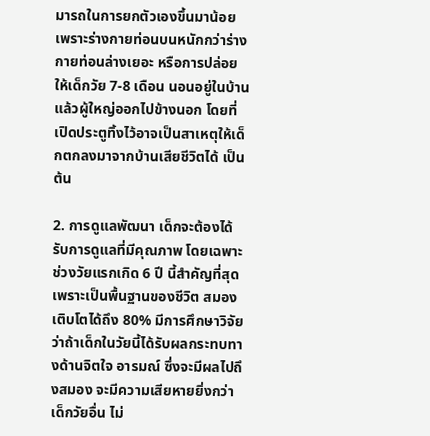มารถในการยกตัวเองขึ้นมาน้อย เพราะร่างกายท่อนบนหนักกว่าร่างกายท่อนล่างเยอะ หรือการปล่อยให้เด็กวัย 7-8 เดือน นอนอยู่ในบ้านแล้วผู้ใหญ่ออกไปข้างนอก โดยที่เปิดประตูทิ้งไว้อาจเป็นสาเหตุให้เด็กตกลงมาจากบ้านเสียชีวิตได้ เป็นต้น

2. การดูแลพัฒนา เด็กจะต้องได้รับการดูแลที่มีคุณภาพ โดยเฉพาะช่วงวัยแรกเกิด 6 ปี นี้สำคัญที่สุด เพราะเป็นพื้นฐานของชีวิต สมองเติบโตได้ถึง 80% มีการศึกษาวิจัยว่าถ้าเด็กในวัยนี้ได้รับผลกระทบทางด้านจิตใจ อารมณ์ ซึ่งจะมีผลไปถึงสมอง จะมีความเสียหายยิ่งกว่าเด็กวัยอื่น ไม่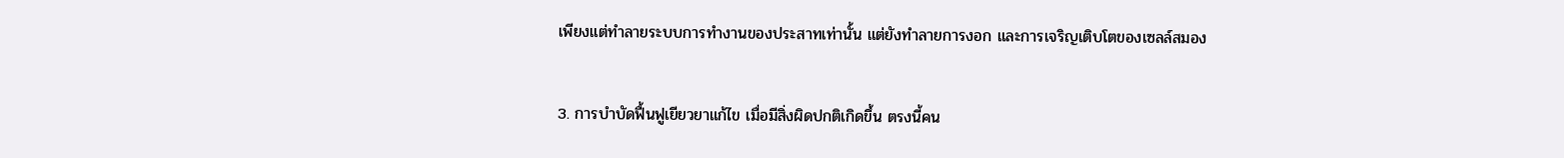เพียงแต่ทำลายระบบการทำงานของประสาทเท่านั้น แต่ยังทำลายการงอก และการเจริญเติบโตของเซลล์สมอง

3. การบำบัดฟื้นฟูเยียวยาแก้ไข เมื่อมีสิ่งผิดปกติเกิดขึ้น ตรงนี้คน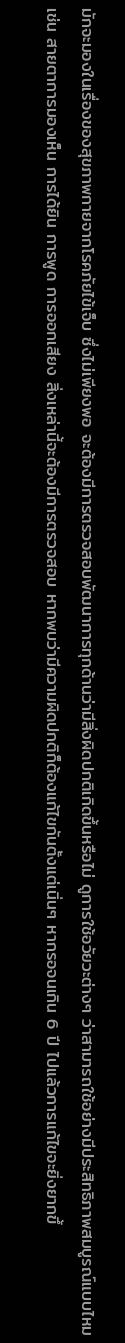มักจะมองในเรื่องของสุขภาพกายจากโรคภัยไข้เจ็บ ซึ่งไม่เพียงพอ จะต้องมีการตรวจสอบพัฒนาการทุกด้านว่ามีสิ่งผิดปกติเกิดขึ้นหรือไม่ ดูการใช้อวัยวะต่างๆ ว่าสามารถใช้อย่างมีประสิทธิภาพสมบูรณ์แบบไหม เช่น สายตาการมองเห็น การได้ยิน การพูด การออกเสียง สิ่งเหล่านี้จะต้องมีการตรวจสอบ หากพบว่ามีความผิดปกติก็ต้องแก้ไขกันตั้งแต่เนิ่นๆ หากรอจนเกิน 6 ปี ไปแล้วการแก้ไขจะยิ่งยากขึ้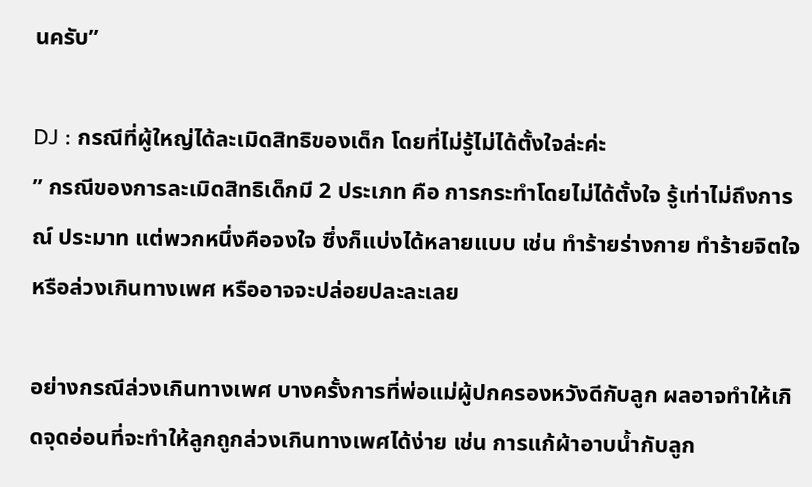นครับ”

DJ : กรณีที่ผู้ใหญ่ได้ละเมิดสิทธิของเด็ก โดยที่ไม่รู้ไม่ได้ตั้งใจล่ะค่ะ
” กรณีของการละเมิดสิทธิเด็กมี 2 ประเภท คือ การกระทำโดยไม่ได้ตั้งใจ รู้เท่าไม่ถึงการณ์ ประมาท แต่พวกหนึ่งคือจงใจ ซึ่งก็แบ่งได้หลายแบบ เช่น ทำร้ายร่างกาย ทำร้ายจิตใจ หรือล่วงเกินทางเพศ หรืออาจจะปล่อยปละละเลย

อย่างกรณีล่วงเกินทางเพศ บางครั้งการที่พ่อแม่ผู้ปกครองหวังดีกับลูก ผลอาจทำให้เกิดจุดอ่อนที่จะทำให้ลูกถูกล่วงเกินทางเพศได้ง่าย เช่น การแก้ผ้าอาบน้ำกับลูก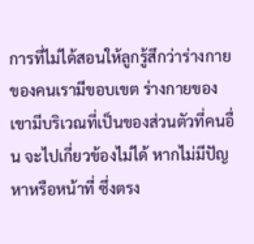การที่ไม่ได้สอนให้ลูกรู้สึกว่าร่างกายของคนเรามีขอบเขต ร่างกายของเขามีบริเวณที่เป็นของส่วนตัวที่คนอื่น จะไปเกี่ยวข้องไม่ได้ หากไม่มีปัญหาหรือหน้าที่ ซึ่งตรง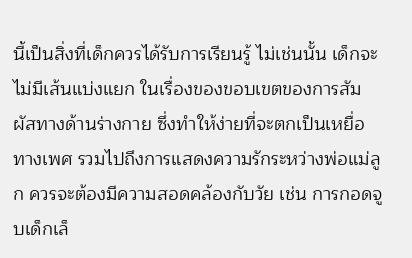นี้เป็นสิ่งที่เด็กควรได้รับการเรียนรู้ ไม่เช่นนั้น เด็กจะไม่มีเส้นแบ่งแยก ในเรื่องของขอบเขตของการสัมผัสทางด้านร่างกาย ซึ่งทำให้ง่ายที่จะตกเป็นเหยื่อทางเพศ รวมไปถึงการแสดงความรักระหว่างพ่อแม่ลูก ควรจะต้องมีความสอดคล้องกับวัย เช่น การกอดจูบเด็กเล็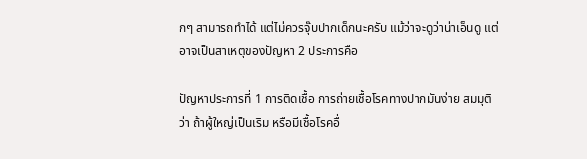กๆ สามารถทำได้ แต่ไม่ควรจุ๊บปากเด็กนะครับ แม้ว่าจะดูว่าน่าเอ็นดู แต่อาจเป็นสาเหตุของปัญหา 2 ประการคือ

ปัญหาประการที่ 1 การติดเชื้อ การถ่ายเชื้อโรคทางปากมันง่าย สมมุติว่า ถ้าผู้ใหญ่เป็นเริม หรือมีเชื้อโรคอื่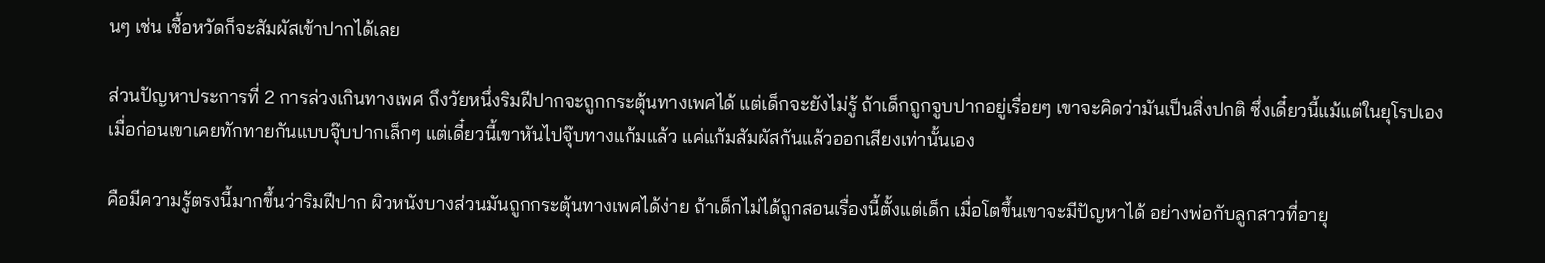นๆ เช่น เชื้อหวัดก็จะสัมผัสเข้าปากได้เลย

ส่วนปัญหาประการที่ 2 การล่วงเกินทางเพศ ถึงวัยหนึ่งริมฝีปากจะถูกกระตุ้นทางเพศได้ แต่เด็กจะยังไม่รู้ ถ้าเด็กถูกจูบปากอยู่เรื่อยๆ เขาจะคิดว่ามันเป็นสิ่งปกติ ซึ่งเดี๋ยวนี้แม้แต่ในยุโรปเอง เมื่อก่อนเขาเคยทักทายกันแบบจุ๊บปากเล็กๆ แต่เดี๋ยวนี้เขาหันไปจุ๊บทางแก้มแล้ว แค่แก้มสัมผัสกันแล้วออกเสียงเท่านั้นเอง

คือมีความรู้ตรงนี้มากขึ้นว่าริมฝีปาก ผิวหนังบางส่วนมันถูกกระตุ้นทางเพศได้ง่าย ถ้าเด็กไม่ได้ถูกสอนเรื่องนี้ตั้งแต่เด็ก เมื่อโตขึ้นเขาจะมีปัญหาได้ อย่างพ่อกับลูกสาวที่อายุ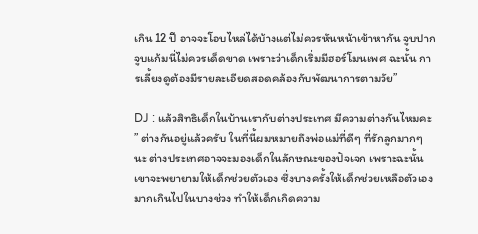เกิน 12 ปี อาจจะโอบไหล่ได้บ้างแต่ไม่ควรหันหน้าเข้าหากัน จูบปากจูบแก้มนี่ไม่ควรเด็ดขาด เพราะว่าเด็กเริ่มมีฮอร์โมนเพศ ฉะนั้น การเลี้ยงดูต้องมีรายละเอียดสอดคล้องกับพัฒนาการตามวัย”

DJ : แล้วสิทธิเด็กในบ้านเรากับต่างประเทศ มีความต่างกันไหมคะ
” ต่างกันอยู่แล้วครับ ในที่นี้ผมหมายถึงพ่อแม่ที่ดีๆ ที่รักลูกมากๆ นะ ต่างประเทศอาจจะมองเด็กในลักษณะของปัจเจก เพราะฉะนั้น เขาจะพยายามให้เด็กช่วยตัวเอง ซึ่งบางครั้งให้เด็กช่วยเหลือตัวเองมากเกินไปในบางช่วง ทำให้เด็กเกิดความ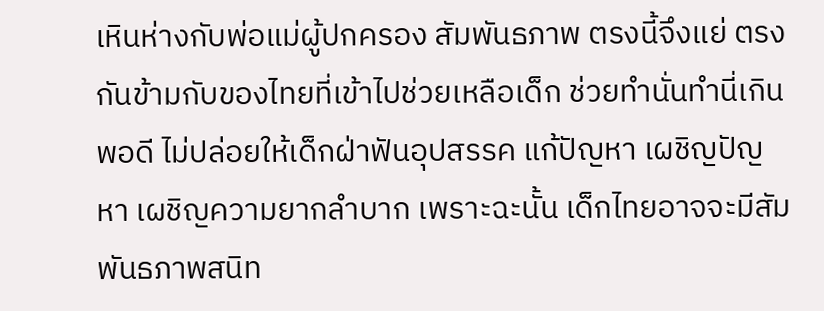เหินห่างกับพ่อแม่ผู้ปกครอง สัมพันธภาพ ตรงนี้จึงแย่ ตรงกันข้ามกับของไทยที่เข้าไปช่วยเหลือเด็ก ช่วยทำนั่นทำนี่เกินพอดี ไม่ปล่อยให้เด็กฝ่าฟันอุปสรรค แก้ปัญหา เผชิญปัญหา เผชิญความยากลำบาก เพราะฉะนั้น เด็กไทยอาจจะมีสัมพันธภาพสนิท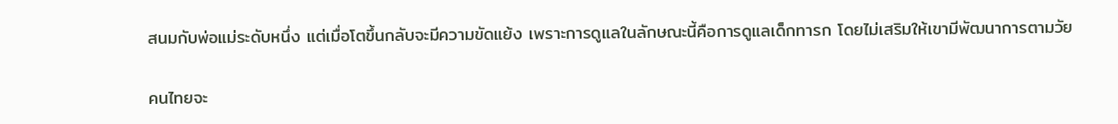สนมกับพ่อแม่ระดับหนึ่ง แต่เมื่อโตขึ้นกลับจะมีความขัดแย้ง เพราะการดูแลในลักษณะนี้คือการดูแลเด็กทารก โดยไม่เสริมให้เขามีพัฒนาการตามวัย

คนไทยจะ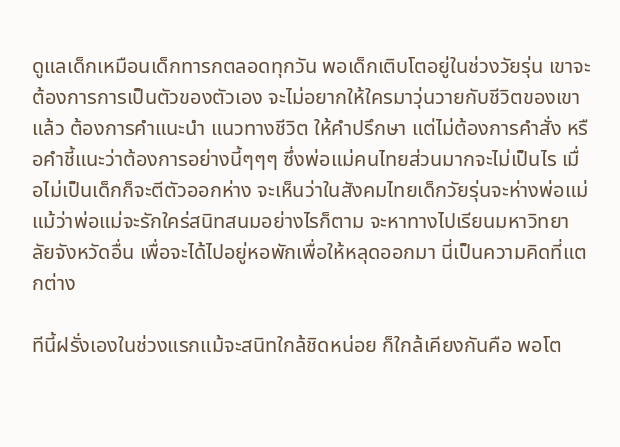ดูแลเด็กเหมือนเด็กทารกตลอดทุกวัน พอเด็กเติบโตอยู่ในช่วงวัยรุ่น เขาจะต้องการการเป็นตัวของตัวเอง จะไม่อยากให้ใครมาวุ่นวายกับชีวิตของเขาแล้ว ต้องการคำแนะนำ แนวทางชีวิต ให้คำปรึกษา แต่ไม่ต้องการคำสั่ง หรือคำชี้แนะว่าต้องการอย่างนี้ๆๆๆ ซึ่งพ่อแม่คนไทยส่วนมากจะไม่เป็นไร เมื่อไม่เป็นเด็กก็จะตีตัวออกห่าง จะเห็นว่าในสังคมไทยเด็กวัยรุ่นจะห่างพ่อแม่ แม้ว่าพ่อแม่จะรักใคร่สนิทสนมอย่างไรก็ตาม จะหาทางไปเรียนมหาวิทยาลัยจังหวัดอื่น เพื่อจะได้ไปอยู่หอพักเพื่อให้หลุดออกมา นี่เป็นความคิดที่แตกต่าง

ทีนี้ฝรั่งเองในช่วงแรกแม้จะสนิทใกล้ชิดหน่อย ก็ใกล้เคียงกันคือ พอโต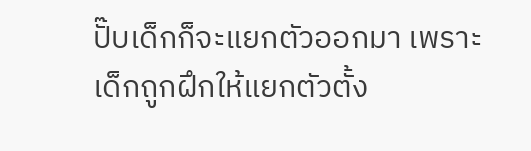ปั๊บเด็กก็จะแยกตัวออกมา เพราะเด็กถูกฝึกให้แยกตัวตั้ง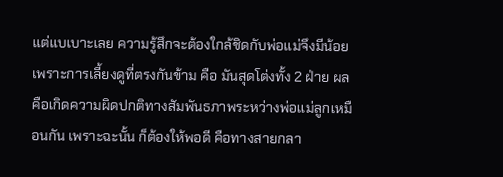แต่แบเบาะเลย ความรู้สึกจะต้องใกล้ชิดกับพ่อแม่จึงมีน้อย เพราะการเลี้ยงดูที่ตรงกันข้าม คือ มันสุดโต่งทั้ง 2 ฝ่าย ผลคือเกิดความผิดปกติทางสัมพันธภาพระหว่างพ่อแม่ลูกเหมือนกัน เพราะฉะนั้น ก็ต้องให้พอดี คือทางสายกลา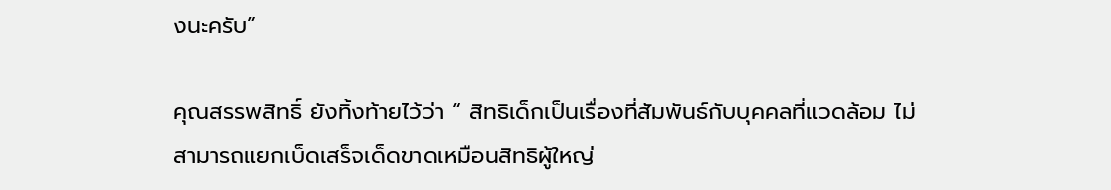งนะครับ”

คุณสรรพสิทธิ์ ยังทิ้งท้ายไว้ว่า “ สิทธิเด็กเป็นเรื่องที่สัมพันธ์กับบุคคลที่แวดล้อม ไม่สามารถแยกเบ็ดเสร็จเด็ดขาดเหมือนสิทธิผู้ใหญ่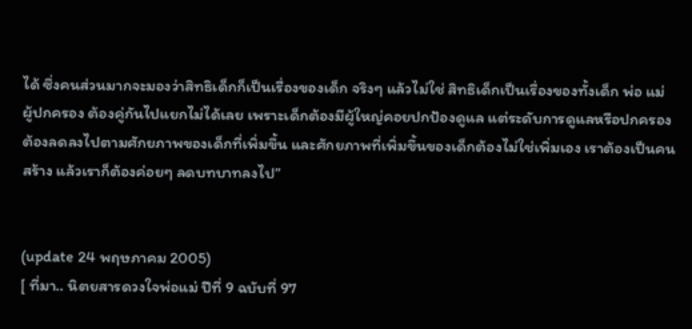ได้ ซึ่งคนส่วนมากจะมองว่าสิทธิเด็กก็เป็นเรื่องของเด็ก จริงๆ แล้วไม่ใช่ สิทธิเด็กเป็นเรื่องของทั้งเด็ก พ่อ แม่ ผู้ปกครอง ต้องคู่กันไปแยกไม่ได้เลย เพราะเด็กต้องมีผู้ใหญ่คอยปกป้องดูแล แต่ระดับการดูแลหรือปกครองต้องลดลงไปตามศักยภาพของเด็กที่เพิ่มขึ้น และศักยภาพที่เพิ่มขึ้นของเด็กต้องไม่ใช่เพิ่มเอง เราต้องเป็นคนสร้าง แล้วเราก็ต้องค่อยๆ ลดบทบาทลงไป”


(update 24 พฤษภาคม 2005)
[ ที่มา.. นิตยสารดวงใจพ่อแม่ ปีที่ 9 ฉบับที่ 97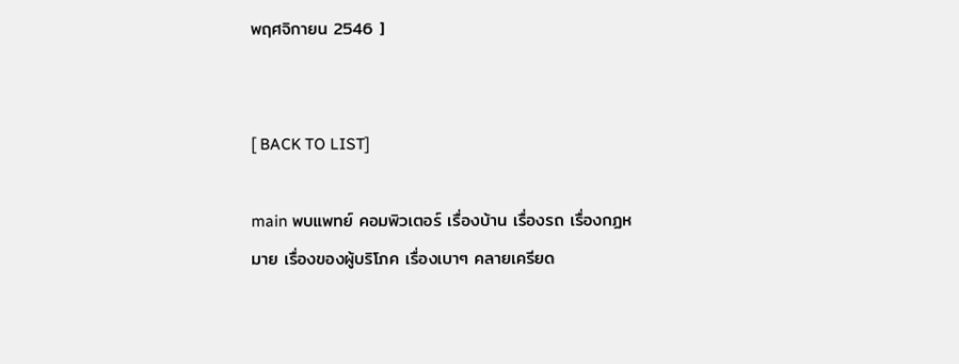พฤศจิกายน 2546 ]


[ BACK TO LIST]

main พบแพทย์ คอมพิวเตอร์ เรื่องบ้าน เรื่องรถ เรื่องกฏหมาย เรื่องของผู้บริโภค เรื่องเบาๆ คลายเครียด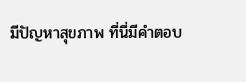มีปัญหาสุขภาพ ที่นี่มีคำตอบ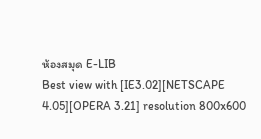ห้องสมุด E-LIB
Best view with [IE3.02][NETSCAPE 4.05][OPERA 3.21] resolution 800x600